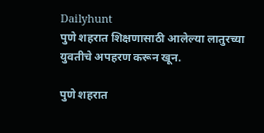Dailyhunt
पुणे शहरात शिक्षणासाठी आलेल्या लातुरच्या युवतीचे अपहरण करून खून.

पुणे शहरात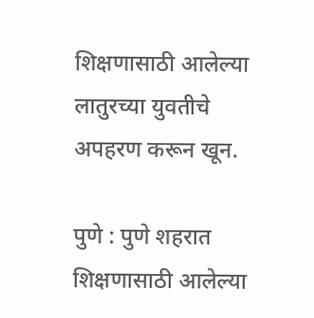शिक्षणासाठी आलेल्या लातुरच्या युवतीचे अपहरण करून खून.

पुणे : पुणे शहरात शिक्षणासाठी आलेल्या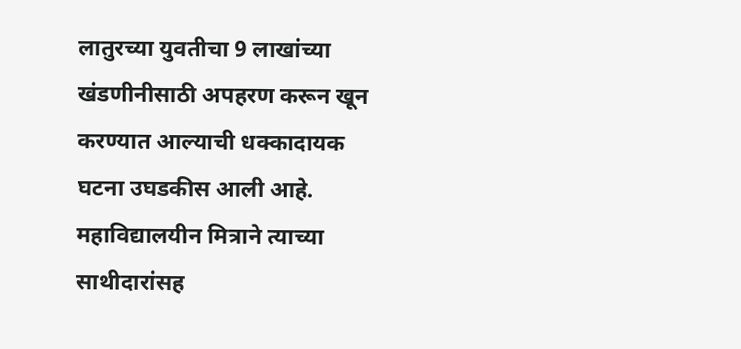लातुरच्या युवतीचा 9 लाखांच्या खंडणीनीसाठी अपहरण करून खून करण्यात आल्याची धक्कादायक घटना उघडकीस आली आहे. महाविद्यालयीन मित्राने त्याच्या साथीदारांसह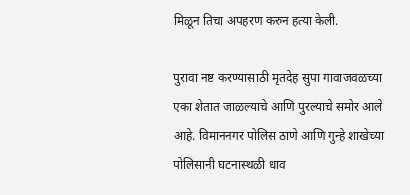मिळून तिचा अपहरण करुन हत्या केली.

पुरावा नष्ट करण्यासाठी मृतदेह सुपा गावाजवळच्या एका शेतात जाळल्याचे आणि पुरल्याचे समोर आले आहे. विमाननगर पोलिस ठाणे आणि गुन्हे शाखेच्या पोलिसानी घटनास्थळी धाव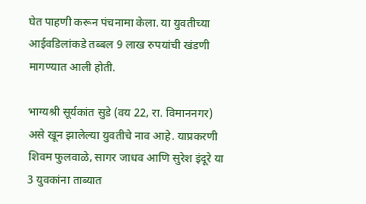घेत पाहणी करून पंचनामा केला. या युवतीच्या आईवडिलांकडे तब्बल 9 लाख रुपयांची खंडणी मागण्यात आली होती.

भाग्यश्री सूर्यकांत सुडे (वय 22, रा. विमाननगर) असे खून झालेल्या युवतीचे नाव आहे. याप्रकरणी शिवम फुलवाळे, सागर जाधव आणि सुरेश इंदूरे या 3 युवकांना ताब्यात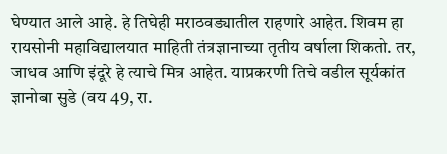घेण्यात आले आहे. हे तिघेही मराठवड्यातील राहणारे आहेत. शिवम हा रायसोनी महाविद्यालयात माहिती तंत्रज्ञानाच्या तृतीय वर्षाला शिकतो. तर, जाधव आणि इंदूरे हे त्याचे मित्र आहेत. याप्रकरणी तिचे वडील सूर्यकांत ज्ञानोबा सुडे (वय 49, रा.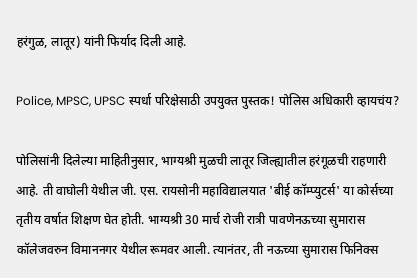हरंगुळ, लातूर) यांनी फिर्याद दिली आहे.

Police, MPSC, UPSC स्पर्धा परिक्षेसाठी उपयुक्त पुस्तक! पोलिस अधिकारी व्हायचंय?

पोलिसांनी दिलेल्या माहितीनुसार, भाग्यश्री मुळची लातूर जिल्ह्यातील हरंगूळची राहणारी आहे. ती वाघोली येथील जी. एस. रायसोनी महाविद्यालयात 'बीई कॉम्प्युटर्स' या कोर्सच्या तृतीय वर्षात शिक्षण घेत होती. भाग्यश्री 30 मार्च रोजी रात्री पावणेनऊच्या सुमारास कॉलेजवरुन विमाननगर येथील रूमवर आली. त्यानंतर, ती नऊच्या सुमारास फिनिक्स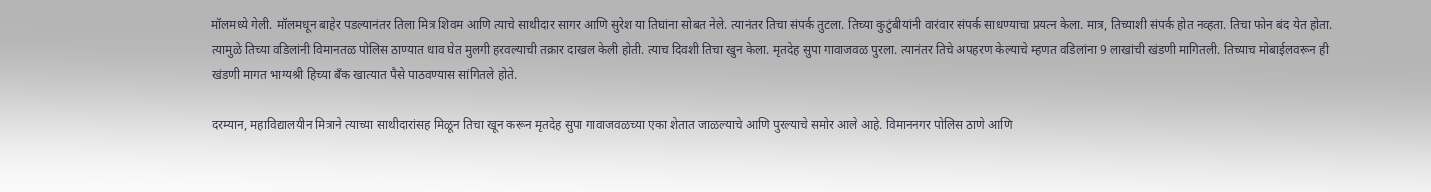मॉलमध्ये गेली. मॉलमधून बाहेर पडल्यानंतर तिला मित्र शिवम आणि त्याचे साथीदार सागर आणि सुरेश या तिघांना सोबत नेले. त्यानंतर तिचा संपर्क तुटला. तिच्या कुटुंबीयांनी वारंवार संपर्क साधण्याचा प्रयत्न केला. मात्र, तिच्याशी संपर्क होत नव्हता. तिचा फोन बंद येत होता. त्यामुळे तिच्या वडिलांनी विमानतळ पोलिस ठाण्यात धाव घेत मुलगी हरवल्याची तक्रार दाखल केली होती. त्याच दिवशी तिचा खुन केला. मृतदेह सुपा गावाजवळ पुरला. त्यानंतर तिचे अपहरण केल्याचे म्हणत वडिलांना 9 लाखांची खंडणी मागितली. तिच्याच मोबाईलवरून ही खंडणी मागत भाग्यश्री हिच्या बँक खात्यात पैसे पाठवण्यास सांगितले होते.

दरम्यान, महाविद्यालयीन मित्राने त्याच्या साथीदारांसह मिळून तिचा खून करून मृतदेह सुपा गावाजवळच्या एका शेतात जाळल्याचे आणि पुरल्याचे समोर आले आहे. विमाननगर पोलिस ठाणे आणि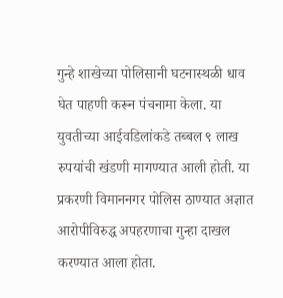गुन्हे शाखेच्या पोलिसानी घटनास्थळी धाव घेत पाहणी करून पंचनामा केला. या युवतीच्या आईवडिलांकडे तब्बल ९ लाख रुपयांची खंडणी मागण्यात आली होती. या प्रकरणी विमाननगर पोलिस ठाण्यात अज्ञात आरोपीविरुद्ध अपहरणाचा गुन्हा दाखल करण्यात आला होता.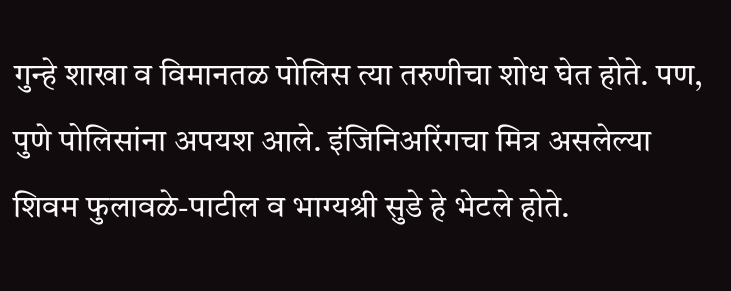गुन्हे शाखा व विमानतळ पोलिस त्या तरुणीचा शोध घेत होते. पण, पुणे पोलिसांना अपयश आले. इंजिनिअरिंगचा मित्र असलेल्या शिवम फुलावळे-पाटील व भाग्यश्री सुडे हे भेटले होते.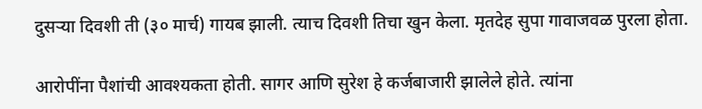दुसऱ्या दिवशी ती (३० मार्च) गायब झाली. त्याच दिवशी तिचा खुन केला. मृतदेह सुपा गावाजवळ पुरला होता.

आरोपींना पैशांची आवश्यकता होती. सागर आणि सुरेश हे कर्जबाजारी झालेले होते. त्यांना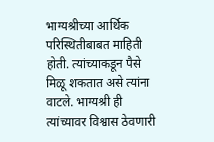भाग्यश्रीच्या आर्थिक परिस्थितीबाबत माहिती होती. त्यांच्याकडून पैसे मिळू शकतात असे त्यांना वाटले. भाग्यश्री ही त्यांच्यावर विश्वास ठेवणारी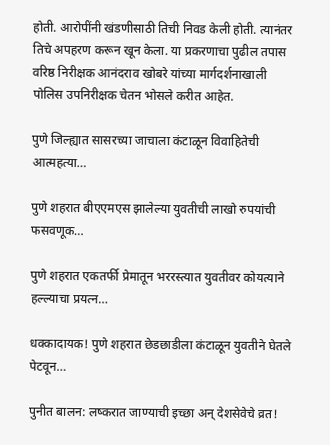होती. आरोपींनी खंडणीसाठी तिची निवड केली होती. त्यानंतर तिचे अपहरण करून खून केला. या प्रकरणाचा पुढील तपास वरिष्ठ निरीक्षक आनंदराव खोबरे यांच्या मार्गदर्शनाखाली पोलिस उपनिरीक्षक चेतन भोसले करीत आहेत.

पुणे जिल्ह्यात सासरच्या जाचाला कंटाळून विवाहितेची आत्महत्या…

पुणे शहरात बीएएमएस झालेल्या युवतीची लाखो रुपयांची फसवणूक…

पुणे शहरात एकतर्फी प्रेमातून भररस्त्यात युवतीवर कोयत्याने हल्ल्याचा प्रयत्न…

धक्कादायक! पुणे शहरात छेडछाडीला कंटाळून युवतीने घेतले पेटवून…

पुनीत बालन: लष्करात जाण्याची इच्छा अन् देशसेवेचे व्रत!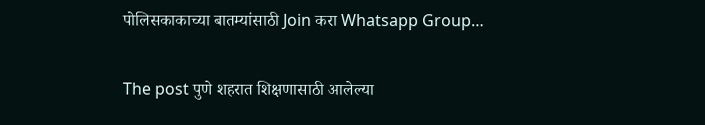पोलिसकाकाच्या बातम्यांसाठी Join करा Whatsapp Group…

The post पुणे शहरात शिक्षणासाठी आलेल्या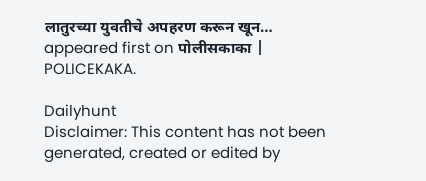लातुरच्या युवतीचे अपहरण करून खून… appeared first on पोलीसकाका | POLICEKAKA.

Dailyhunt
Disclaimer: This content has not been generated, created or edited by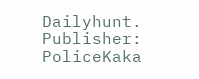Dailyhunt. Publisher: PoliceKaka